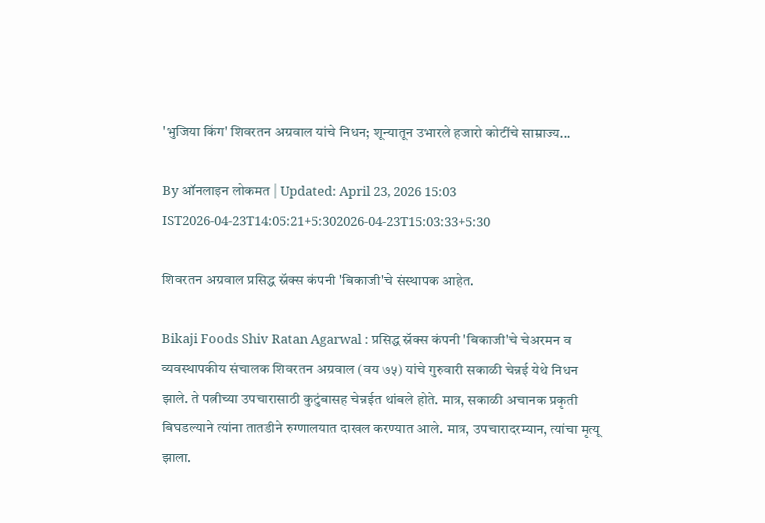'भुजिया किंग' शिवरतन अग्रवाल यांचे निधन; शून्यातून उभारले हजारो कोटींचे साम्राज्य...

By ऑनलाइन लोकमत | Updated: April 23, 2026 15:03 IST2026-04-23T14:05:21+5:302026-04-23T15:03:33+5:30

शिवरतन अग्रवाल प्रसिद्ध स्नॅक्स कंपनी 'बिकाजी'चे संस्थापक आहेत.

Bikaji Foods Shiv Ratan Agarwal : प्रसिद्ध स्नॅक्स कंपनी 'बिकाजी'चे चेअरमन व व्यवस्थापकीय संचालक शिवरतन अग्रवाल (वय ७५) यांचे गुरुवारी सकाळी चेन्नई येथे निधन झाले. ते पत्नीच्या उपचारासाठी कुटुंबासह चेन्नईत थांबले होते. मात्र, सकाळी अचानक प्रकृती बिघडल्याने त्यांना तातडीने रुग्णालयात दाखल करण्यात आले. मात्र, उपचारादरम्यान, त्यांचा मृत्यू झाला.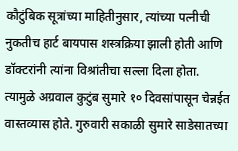कौटुंबिक सूत्रांच्या माहितीनुसार, त्यांच्या पत्नीची नुकतीच हार्ट बायपास शस्त्रक्रिया झाली होती आणि डॉक्टरांनी त्यांना विश्रांतीचा सल्ला दिला होता. त्यामुळे अग्रवाल कुटुंब सुमारे १० दिवसांपासून चेन्नईत वास्तव्यास होते. गुरुवारी सकाळी सुमारे साडेसातच्या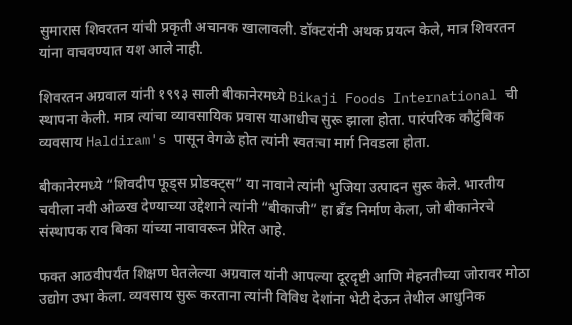सुमारास शिवरतन यांची प्रकृती अचानक खालावली. डॉक्टरांनी अथक प्रयत्न केले, मात्र शिवरतन यांना वाचवण्यात यश आले नाही.

शिवरतन अग्रवाल यांनी १९९३ साली बीकानेरमध्ये Bikaji Foods International ची स्थापना केली. मात्र त्यांचा व्यावसायिक प्रवास याआधीच सुरू झाला होता. पारंपरिक कौटुंबिक व्यवसाय Haldiram's पासून वेगळे होत त्यांनी स्वतःचा मार्ग निवडला होता.

बीकानेरमध्ये “शिवदीप फूड्स प्रोडक्ट्स” या नावाने त्यांनी भुजिया उत्पादन सुरू केले. भारतीय चवीला नवी ओळख देण्याच्या उद्देशाने त्यांनी “बीकाजी” हा ब्रँड निर्माण केला, जो बीकानेरचे संस्थापक राव बिका यांच्या नावावरून प्रेरित आहे.

फक्त आठवीपर्यंत शिक्षण घेतलेल्या अग्रवाल यांनी आपल्या दूरदृष्टी आणि मेहनतीच्या जोरावर मोठा उद्योग उभा केला. व्यवसाय सुरू करताना त्यांनी विविध देशांना भेटी देऊन तेथील आधुनिक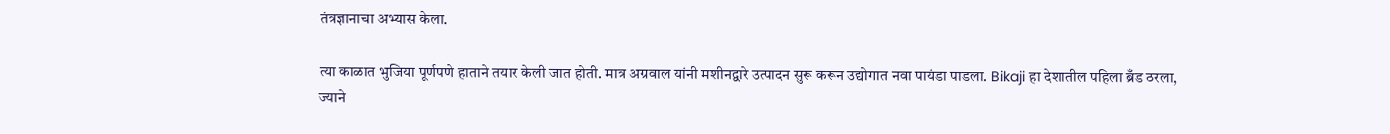तंत्रज्ञानाचा अभ्यास केला.

त्या काळात भुजिया पूर्णपणे हाताने तयार केली जात होती. मात्र अग्रवाल यांनी मशीनद्वारे उत्पादन सुरू करून उद्योगात नवा पायंडा पाडला. Bikaji हा देशातील पहिला ब्रँड ठरला, ज्याने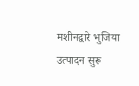मशीनद्वारे भुजिया उत्पादन सुरू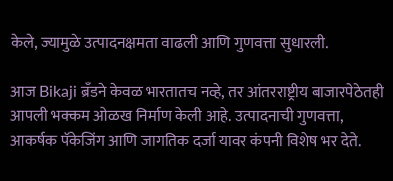केले, ज्यामुळे उत्पादनक्षमता वाढली आणि गुणवत्ता सुधारली.

आज Bikaji ब्रँडने केवळ भारतातच नव्हे, तर आंतरराष्ट्रीय बाजारपेठेतही आपली भक्कम ओळख निर्माण केली आहे. उत्पादनाची गुणवत्ता, आकर्षक पॅकेजिंग आणि जागतिक दर्जा यावर कंपनी विशेष भर देते.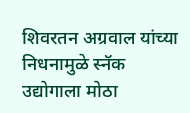शिवरतन अग्रवाल यांच्या निधनामुळे स्नॅक उद्योगाला मोठा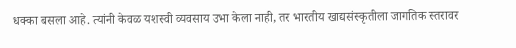धक्का बसला आहे. त्यांनी केवळ यशस्वी व्यवसाय उभा केला नाही, तर भारतीय खाद्यसंस्कृतीला जागतिक स्तरावर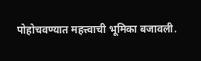पोहोचवण्यात महत्त्वाची भूमिका बजावली.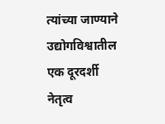त्यांच्या जाण्याने उद्योगविश्वातील एक दूरदर्शी नेतृत्व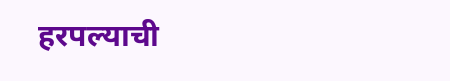हरपल्याची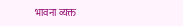भावना व्यक्त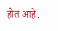होत आहे.